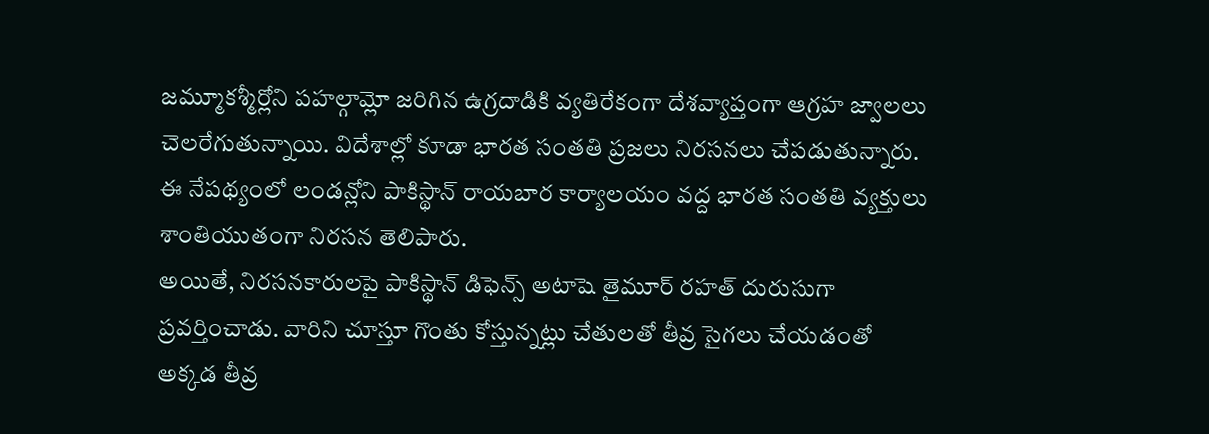జమ్మూకశ్మీర్లోని పహల్గామ్లో జరిగిన ఉగ్రదాడికి వ్యతిరేకంగా దేశవ్యాప్తంగా ఆగ్రహ జ్వాలలు చెలరేగుతున్నాయి. విదేశాల్లో కూడా భారత సంతతి ప్రజలు నిరసనలు చేపడుతున్నారు. ఈ నేపథ్యంలో లండన్లోని పాకిస్థాన్ రాయబార కార్యాలయం వద్ద భారత సంతతి వ్యక్తులు శాంతియుతంగా నిరసన తెలిపారు.
అయితే, నిరసనకారులపై పాకిస్థాన్ డిఫెన్స్ అటాషె తైమూర్ రహత్ దురుసుగా ప్రవర్తించాడు. వారిని చూస్తూ గొంతు కోస్తున్నట్లు చేతులతో తీవ్ర సైగలు చేయడంతో అక్కడ తీవ్ర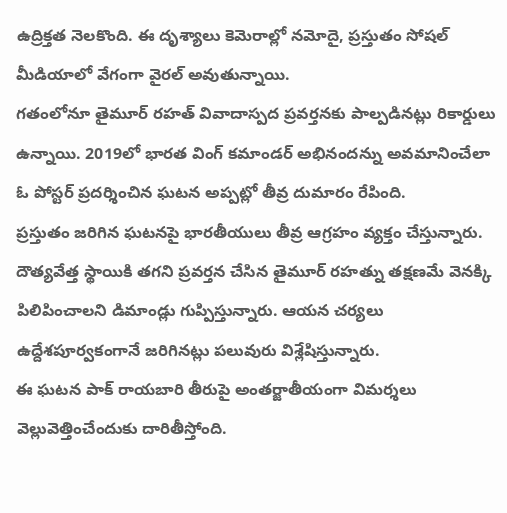ఉద్రిక్తత నెలకొంది. ఈ దృశ్యాలు కెమెరాల్లో నమోదై, ప్రస్తుతం సోషల్ మీడియాలో వేగంగా వైరల్ అవుతున్నాయి.
గతంలోనూ తైమూర్ రహత్ వివాదాస్పద ప్రవర్తనకు పాల్పడినట్లు రికార్డులు ఉన్నాయి. 2019లో భారత వింగ్ కమాండర్ అభినందన్ను అవమానించేలా ఓ పోస్టర్ ప్రదర్శించిన ఘటన అప్పట్లో తీవ్ర దుమారం రేపింది.
ప్రస్తుతం జరిగిన ఘటనపై భారతీయులు తీవ్ర ఆగ్రహం వ్యక్తం చేస్తున్నారు. దౌత్యవేత్త స్థాయికి తగని ప్రవర్తన చేసిన తైమూర్ రహత్ను తక్షణమే వెనక్కి పిలిపించాలని డిమాండ్లు గుప్పిస్తున్నారు. ఆయన చర్యలు ఉద్దేశపూర్వకంగానే జరిగినట్లు పలువురు విశ్లేషిస్తున్నారు.
ఈ ఘటన పాక్ రాయబారి తీరుపై అంతర్జాతీయంగా విమర్శలు వెల్లువెత్తించేందుకు దారితీస్తోంది.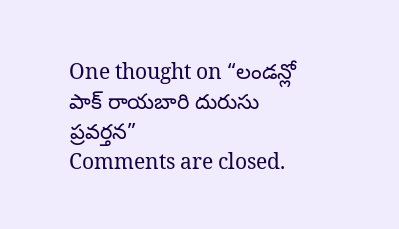One thought on “లండన్లో పాక్ రాయబారి దురుసు ప్రవర్తన”
Comments are closed.